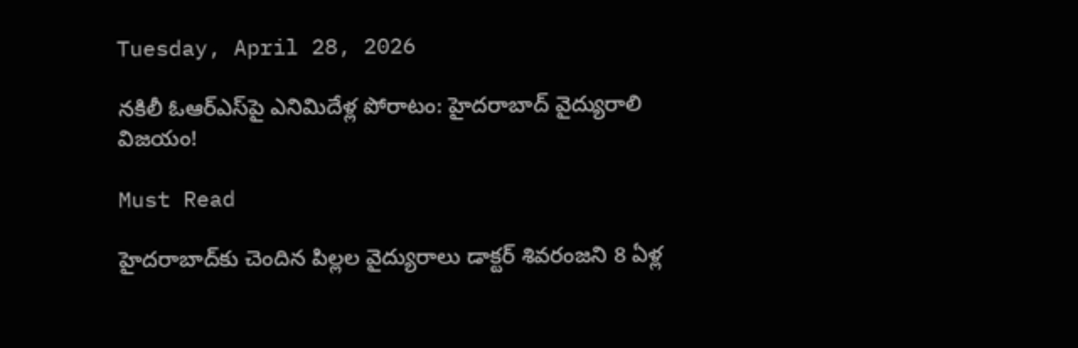Tuesday, April 28, 2026

నకిలీ ఓఆర్ఎస్‌పై ఎనిమిదేళ్ల పోరాటం: హైదరాబాద్ వైద్యురాలి విజయం!

Must Read

హైదరాబాద్‌కు చెందిన పిల్లల వైద్యురాలు డాక్టర్ శివరంజని 8 ఏళ్ల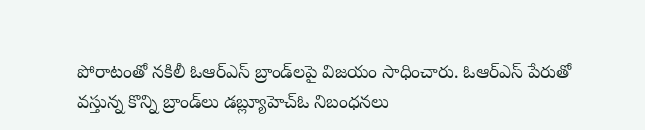పోరాటంతో నకిలీ ఓఆర్ఎస్ బ్రాండ్‌లపై విజయం సాధించారు. ఓఆర్ఎస్ పేరుతో వస్తున్న కొన్ని బ్రాండ్‌లు డబ్ల్యూహెచ్ఓ నిబంధనలు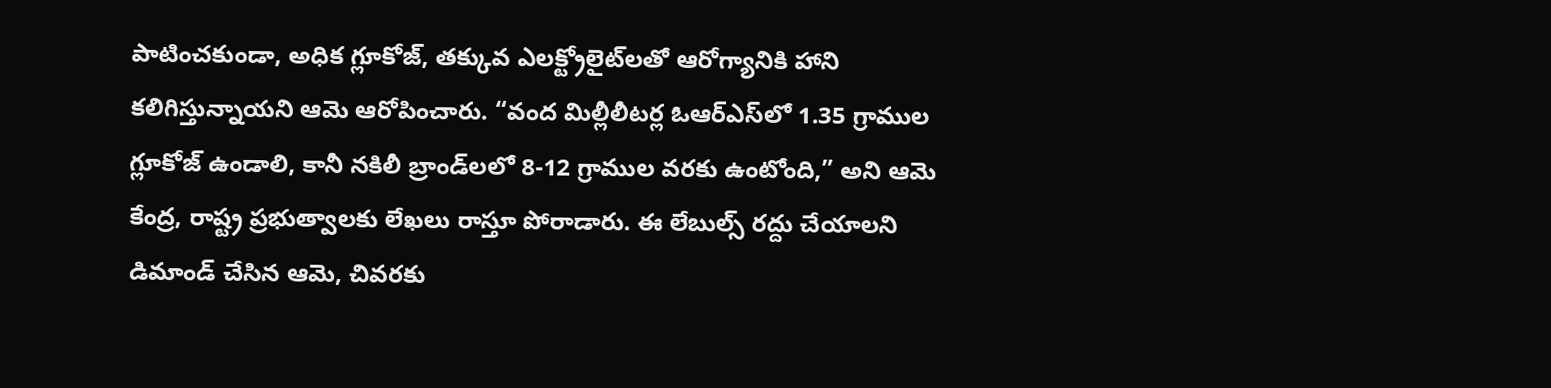పాటించకుండా, అధిక గ్లూకోజ్, తక్కువ ఎలక్ట్రోలైట్‌లతో ఆరోగ్యానికి హాని కలిగిస్తున్నాయని ఆమె ఆరోపించారు. “వంద మిల్లీలీటర్ల ఓఆర్ఎస్‌లో 1.35 గ్రాముల గ్లూకోజ్ ఉండాలి, కానీ నకిలీ బ్రాండ్‌లలో 8-12 గ్రాముల వరకు ఉంటోంది,” అని ఆమె కేంద్ర, రాష్ట్ర ప్రభుత్వాలకు లేఖలు రాస్తూ పోరాడారు. ఈ లేబుల్స్ రద్దు చేయాలని డిమాండ్ చేసిన ఆమె, చివరకు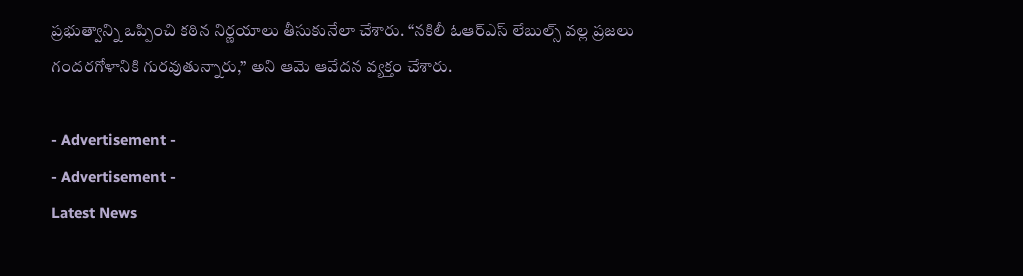ప్రభుత్వాన్ని ఒప్పించి కఠిన నిర్ణయాలు తీసుకునేలా చేశారు. “నకిలీ ఓఆర్ఎస్ లేబుల్స్ వల్ల ప్రజలు గందరగోళానికి గురవుతున్నారు,” అని ఆమె ఆవేదన వ్యక్తం చేశారు.

- Advertisement -
- Advertisement -
Latest News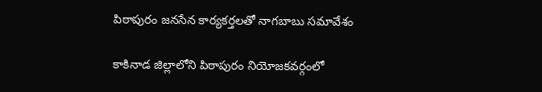పిఠాపురం జనసేన కార్యకర్తలతో నాగబాబు సమావేశం

కాకినాడ జిల్లాలోని పిఠాపురం నియోజకవర్గంలో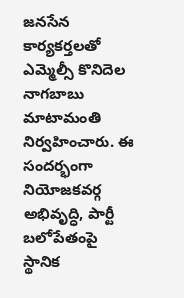జనసేన కార్యకర్తలతో ఎమ్మెల్సీ కొనిదెల నాగబాబు మాటామంతి నిర్వహించారు. ఈ సందర్భంగా నియోజకవర్గ అభివృద్ధి, పార్టీ బలోపేతంపై స్థానిక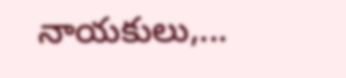నాయకులు,...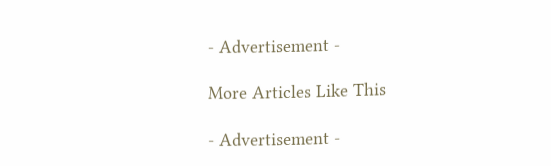- Advertisement -

More Articles Like This

- Advertisement -